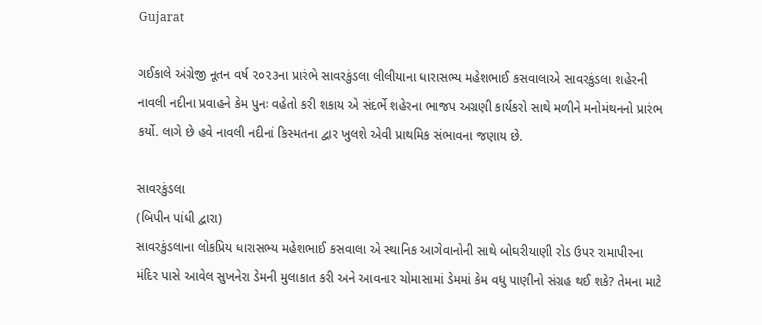Gujarat

ગઈકાલે અંગ્રેજી નૂતન વર્ષ ૨૦૨૩ના પ્રારંભે સાવરકુંડલા લીલીયાના ધારાસભ્ય મહેશભાઈ કસવાલાએ સાવરકુંડલા શહેરની નાવલી નદીના પ્રવાહને કેમ પુનઃ વહેતો કરી શકાય એ સંદર્ભે શહેરના ભાજપ અગ્રણી કાર્યકરો સાથે મળીને મનોમંથનનો પ્રારંભ કર્યો. લાગે છે હવે નાવલી નદીનાં કિસ્મતના દ્વાર ખુલશે એવી પ્રાથમિક સંભાવના જણાય છે.

સાવરકુંડલા
(બિપીન પાંધી દ્વારા)
સાવરકુંડલાના લોકપ્રિય ધારાસભ્ય મહેશભાઈ કસવાલા એ સ્થાનિક આગેવાનોની સાથે બોઘરીયાણી રોડ ઉપર રામાપીરના મંદિર પાસે આવેલ સુખનેરા ડેમની મુલાકાત કરી અને આવનાર ચોમાસામાં ડેમમાં કેમ વધુ પાણીનો સંગ્રહ થઈ શકે? તેમના માટે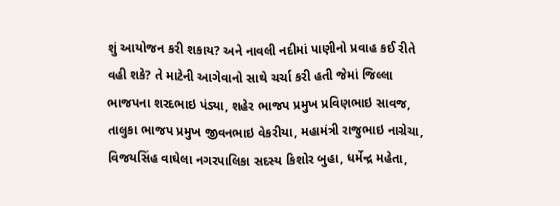શું આયોજન કરી શકાય? અને નાવલી નદીમાં પાણીનો પ્રવાહ કઈ રીતે વહી શકે? તે માટેની આગેવાનો સાથે ચર્ચા કરી હતી જેમાં જિલ્લા ભાજપના શરદભાઇ પંડ્યા, શહેર ભાજપ પ્રમુખ પ્રવિણભાઇ સાવજ, તાલુકા ભાજપ પ્રમુખ જીવનભાઇ વેકરીયા, મહામંત્રી રાજુભાઇ નાગ્રેચા, વિજયસિંહ વાઘેલા નગરપાલિકા સદસ્ય કિશોર બુહા, ધર્મેન્દ્ર મહેતા,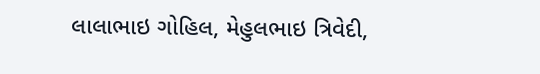લાલાભાઇ ગોહિલ, મેહુલભાઇ ત્રિવેદી,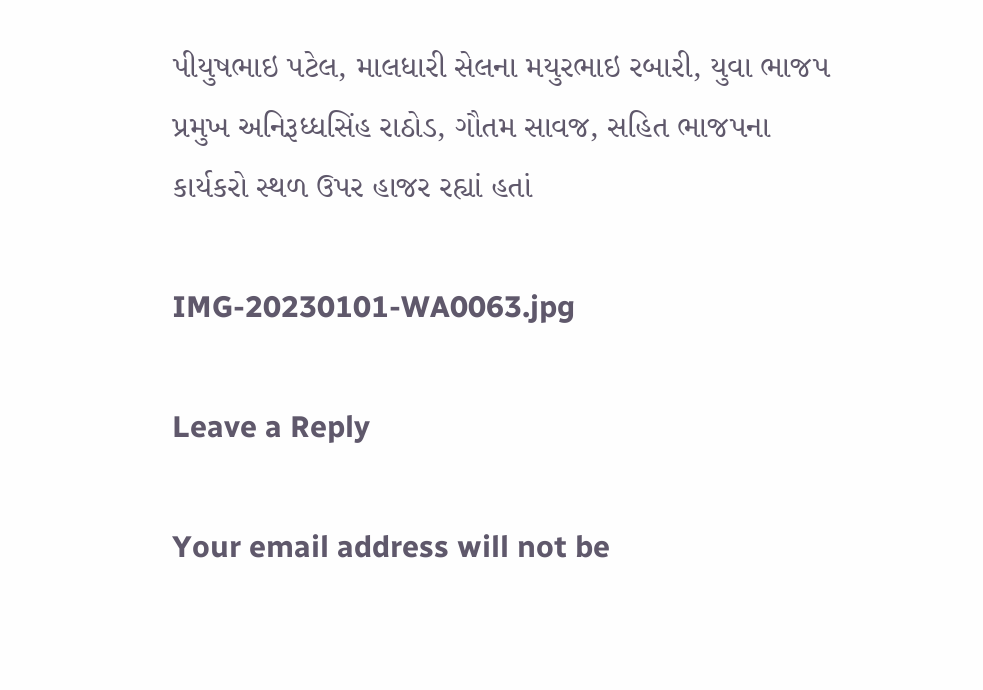પીયુષભાઇ પટેલ, માલધારી સેલના મયુરભાઇ રબારી, યુવા ભાજપ પ્રમુખ અનિરૂધ્ધસિંહ રાઠોડ, ગૌતમ સાવજ, સહિત ભાજપના કાર્યકરો સ્થળ ઉપર હાજર રહ્યાં હતાં

IMG-20230101-WA0063.jpg

Leave a Reply

Your email address will not be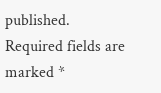published. Required fields are marked *